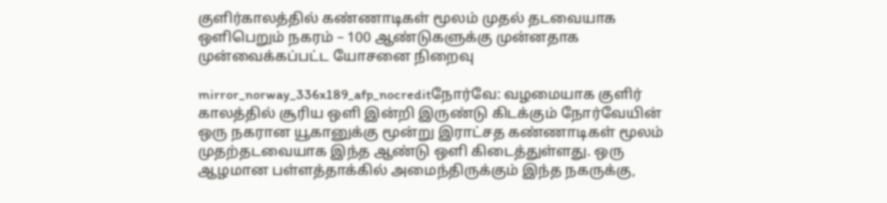குளிர்காலத்தில் கண்ணாடிகள் மூலம் முதல் தடவையாக ஒளிபெறும் நகரம் – 100 ஆண்டுகளுக்கு முன்னதாக முன்வைக்கப்பட்ட யோசனை நிறைவு

mirror_norway_336x189_afp_nocreditநோர்வே: வழமையாக குளிர் காலத்தில் சூரிய ஒளி இன்றி இருண்டு கிடக்கும் நோர்வேயின் ஒரு நகரான யூகானுக்கு மூன்று இராட்சத கண்ணாடிகள் மூலம் முதற்தடவையாக இந்த ஆண்டு ஒளி கிடைத்துள்ளது. ஒரு ஆழமான பள்ளத்தாக்கில் அமைந்திருக்கும் இந்த நகருக்கு,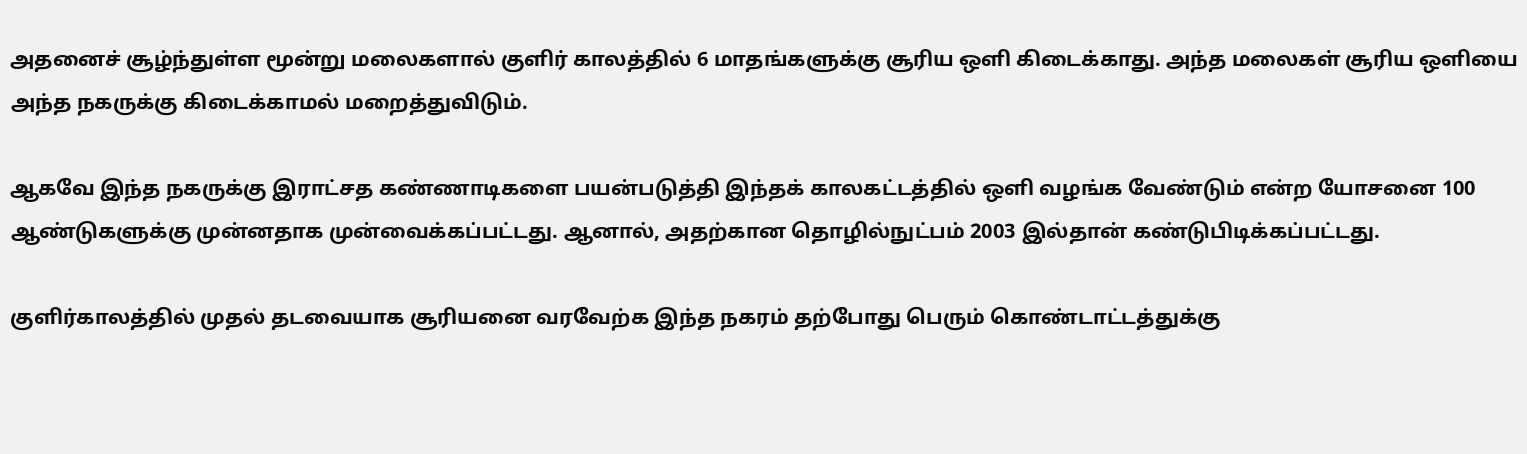அதனைச் சூழ்ந்துள்ள மூன்று மலைகளால் குளிர் காலத்தில் 6 மாதங்களுக்கு சூரிய ஒளி கிடைக்காது. அந்த மலைகள் சூரிய ஒளியை அந்த நகருக்கு கிடைக்காமல் மறைத்துவிடும்.

ஆகவே இந்த நகருக்கு இராட்சத கண்ணாடிகளை பயன்படுத்தி இந்தக் காலகட்டத்தில் ஒளி வழங்க வேண்டும் என்ற யோசனை 100 ஆண்டுகளுக்கு முன்னதாக முன்வைக்கப்பட்டது. ஆனால், அதற்கான தொழில்நுட்பம் 2003 இல்தான் கண்டுபிடிக்கப்பட்டது.

குளிர்காலத்தில் முதல் தடவையாக சூரியனை வரவேற்க இந்த நகரம் தற்போது பெரும் கொண்டாட்டத்துக்கு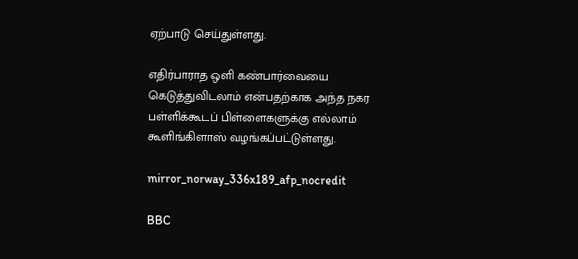ஏற்பாடு செய்துள்ளது.

எதிர்பாராத ஒளி கண்பார்வையை கெடுத்துவிடலாம் என்பதற்காக அந்த நகர பள்ளிக்கூடப் பிள்ளைகளுக்கு எல்லாம் கூளிங்கிளாஸ் வழங்கப்பட்டுள்ளது.

mirror_norway_336x189_afp_nocredit

BBC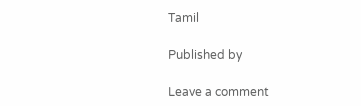Tamil

Published by

Leave a comment